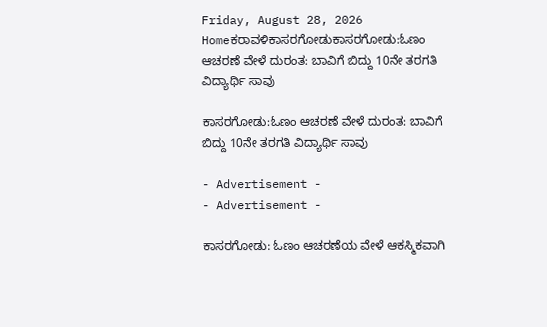Friday, August 28, 2026
Homeಕರಾವಳಿಕಾಸರಗೋಡುಕಾಸರಗೋಡು:ಓಣಂ ಆಚರಣೆ ವೇಳೆ ದುರಂತ: ಬಾವಿಗೆ ಬಿದ್ದು 10ನೇ ತರಗತಿ ವಿದ್ಯಾರ್ಥಿ ಸಾವು

ಕಾಸರಗೋಡು:ಓಣಂ ಆಚರಣೆ ವೇಳೆ ದುರಂತ: ಬಾವಿಗೆ ಬಿದ್ದು 10ನೇ ತರಗತಿ ವಿದ್ಯಾರ್ಥಿ ಸಾವು

- Advertisement -
- Advertisement -

ಕಾಸರಗೋಡು: ಓಣಂ ಆಚರಣೆಯ ವೇಳೆ ಆಕಸ್ಮಿಕವಾಗಿ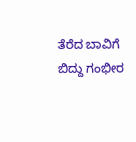ತೆರೆದ ಬಾವಿಗೆ ಬಿದ್ದು ಗಂಭೀರ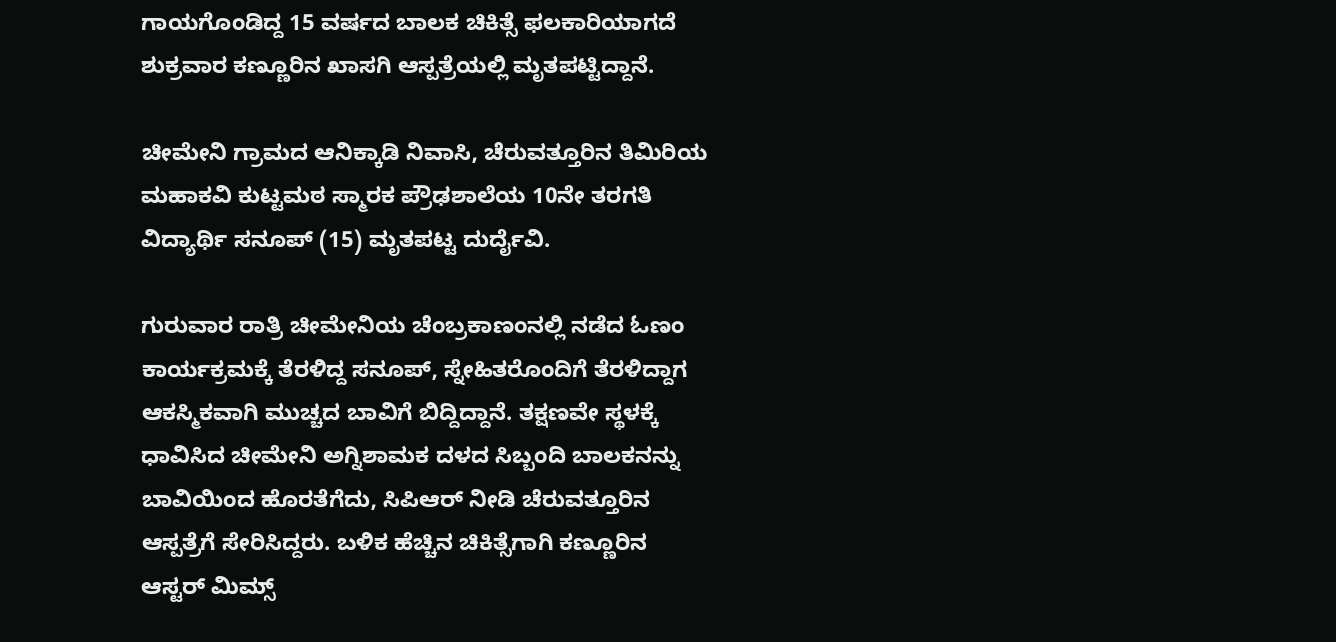ಗಾಯಗೊಂಡಿದ್ದ 15 ವರ್ಷದ ಬಾಲಕ ಚಿಕಿತ್ಸೆ ಫಲಕಾರಿಯಾಗದೆ ಶುಕ್ರವಾರ ಕಣ್ಣೂರಿನ ಖಾಸಗಿ ಆಸ್ಪತ್ರೆಯಲ್ಲಿ ಮೃತಪಟ್ಟಿದ್ದಾನೆ.

ಚೀಮೇನಿ ಗ್ರಾಮದ ಆನಿಕ್ಕಾಡಿ ನಿವಾಸಿ, ಚೆರುವತ್ತೂರಿನ ತಿಮಿರಿಯ ಮಹಾಕವಿ ಕುಟ್ಟಮಠ ಸ್ಮಾರಕ ಪ್ರೌಢಶಾಲೆಯ 10ನೇ ತರಗತಿ ವಿದ್ಯಾರ್ಥಿ ಸನೂಪ್ (15) ಮೃತಪಟ್ಟ ದುರ್ದೈವಿ.

ಗುರುವಾರ ರಾತ್ರಿ ಚೀಮೇನಿಯ ಚೆಂಬ್ರಕಾಣಂನಲ್ಲಿ ನಡೆದ ಓಣಂ ಕಾರ್ಯಕ್ರಮಕ್ಕೆ ತೆರಳಿದ್ದ ಸನೂಪ್, ಸ್ನೇಹಿತರೊಂದಿಗೆ ತೆರಳಿದ್ದಾಗ ಆಕಸ್ಮಿಕವಾಗಿ ಮುಚ್ಚದ ಬಾವಿಗೆ ಬಿದ್ದಿದ್ದಾನೆ. ತಕ್ಷಣವೇ ಸ್ಥಳಕ್ಕೆ ಧಾವಿಸಿದ ಚೀಮೇನಿ ಅಗ್ನಿಶಾಮಕ ದಳದ ಸಿಬ್ಬಂದಿ ಬಾಲಕನನ್ನು ಬಾವಿಯಿಂದ ಹೊರತೆಗೆದು, ಸಿಪಿಆರ್ ನೀಡಿ ಚೆರುವತ್ತೂರಿನ ಆಸ್ಪತ್ರೆಗೆ ಸೇರಿಸಿದ್ದರು. ಬಳಿಕ ಹೆಚ್ಚಿನ ಚಿಕಿತ್ಸೆಗಾಗಿ ಕಣ್ಣೂರಿನ ಆಸ್ಟರ್ ಮಿಮ್ಸ್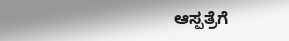ಆಸ್ಪತ್ರೆಗೆ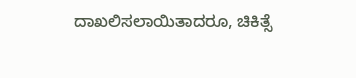ದಾಖಲಿಸಲಾಯಿತಾದರೂ, ಚಿಕಿತ್ಸೆ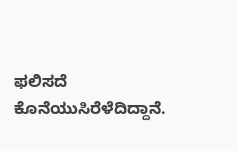ಫಲಿಸದೆ ಕೊನೆಯುಸಿರೆಳೆದಿದ್ದಾನೆ.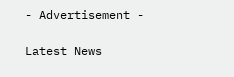- Advertisement -

Latest News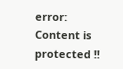error: Content is protected !!